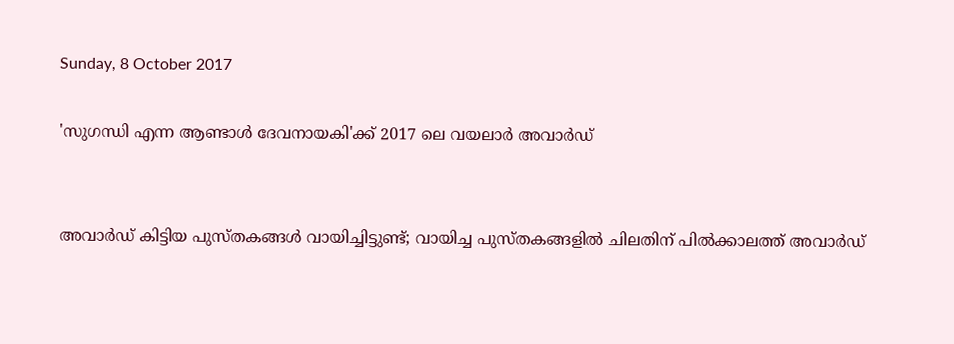Sunday, 8 October 2017

'സുഗന്ധി എന്ന ആണ്ടാൾ ദേവനായകി'ക്ക് 2017 ലെ വയലാർ അവാർഡ്


അവാർഡ് കിട്ടിയ പുസ്തകങ്ങൾ വായിച്ചിട്ടുണ്ട്; വായിച്ച പുസ്തകങ്ങളിൽ ചിലതിന് പിൽക്കാലത്ത് അവാർഡ്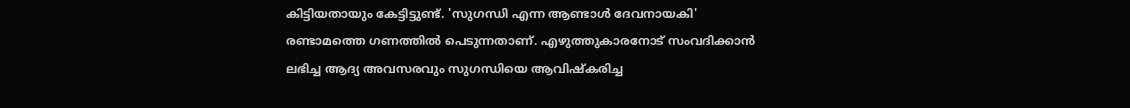കിട്ടിയതായും കേട്ടിട്ടുണ്ട്. 'സുഗന്ധി എന്ന ആണ്ടാൾ ദേവനായകി' രണ്ടാമത്തെ ഗണത്തിൽ പെടുന്നതാണ്. എഴുത്തുകാരനോട് സംവദിക്കാൻ ലഭിച്ച ആദ്യ അവസരവും സുഗന്ധിയെ ആവിഷ്കരിച്ച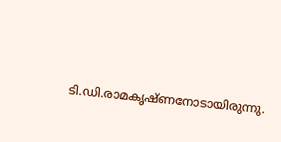ടി.ഡി.രാമകൃഷ്ണനോടായിരുന്നു.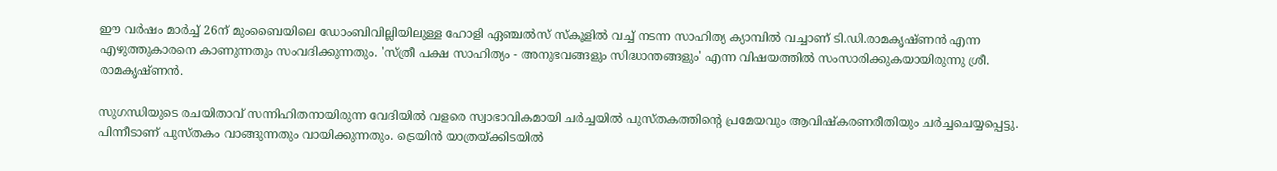ഈ വർഷം മാർച്ച് 26ന് മുംബൈയിലെ ഡോംബിവില്ലിയിലുള്ള ഹോളി ഏഞ്ചൽസ് സ്കൂളിൽ വച്ച് നടന്ന സാഹിത്യ ക്യാമ്പിൽ വച്ചാണ് ടി.ഡി.രാമകൃഷ്ണൻ എന്ന എഴുത്തുകാരനെ കാണുന്നതും സംവദിക്കുന്നതും. 'സ്ത്രീ പക്ഷ സാഹിത്യം - അനുഭവങ്ങളും സിദ്ധാന്തങ്ങളും' എന്ന വിഷയത്തിൽ സംസാരിക്കുകയായിരുന്നു ശ്രീ. രാമകൃഷ്ണൻ.

സുഗന്ധിയുടെ രചയിതാവ് സന്നിഹിതനായിരുന്ന വേദിയിൽ വളരെ സ്വാഭാവികമായി ചർച്ചയിൽ പുസ്തകത്തിന്റെ പ്രമേയവും ആവിഷ്കരണരീതിയും ചർച്ചചെയ്യപ്പെട്ടു. പിന്നീടാണ് പുസ്തകം വാങ്ങുന്നതും വായിക്കുന്നതും. ട്രെയിൻ യാത്രയ്ക്കിടയിൽ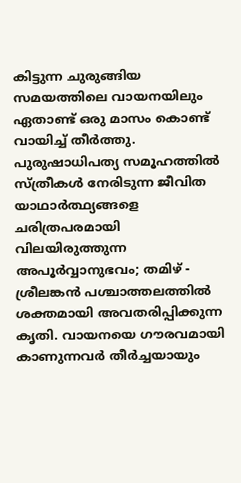കിട്ടുന്ന ചുരുങ്ങിയ സമയത്തിലെ വായനയിലും ഏതാണ്ട് ഒരു മാസം കൊണ്ട് വായിച്ച്‌ തീർത്തു. പുരുഷാധിപത്യ സമൂഹത്തിൽ സ്ത്രീകൾ നേരിടുന്ന ജീവിത യാഥാർത്ഥ്യങ്ങളെ ചരിത്രപരമായി വിലയിരുത്തുന്ന അപൂർവ്വാനുഭവം; തമിഴ് - ശ്രീലങ്കൻ പശ്ചാത്തലത്തിൽ ശക്തമായി അവതരിപ്പിക്കുന്ന കൃതി. വായനയെ ഗൗരവമായി കാണുന്നവർ തീർച്ചയായും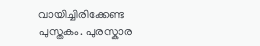വായിച്ചിരിക്കേണ്ട പുസ്തകം. പുരസ്കാര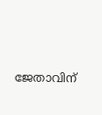ജേതാവിന്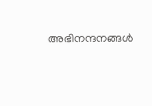അഭിനന്ദനങ്ങൾ